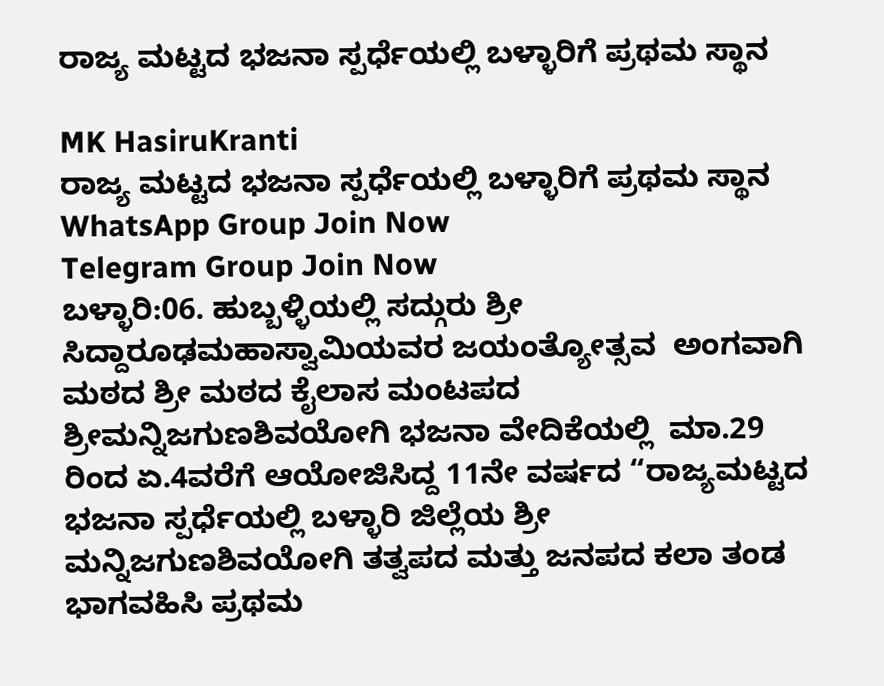ರಾಜ್ಯ ಮಟ್ಟದ ಭಜನಾ ಸ್ಪರ್ಧೆಯಲ್ಲಿ ಬಳ್ಳಾರಿಗೆ ಪ್ರಥಮ ಸ್ಥಾನ

MK HasiruKranti
ರಾಜ್ಯ ಮಟ್ಟದ ಭಜನಾ ಸ್ಪರ್ಧೆಯಲ್ಲಿ ಬಳ್ಳಾರಿಗೆ ಪ್ರಥಮ ಸ್ಥಾನ
WhatsApp Group Join Now
Telegram Group Join Now
ಬಳ್ಳಾರಿ:06. ಹುಬ್ಬಳ್ಳಿಯಲ್ಲಿ ಸದ್ಗುರು ಶ್ರೀ ಸಿದ್ದಾರೂಢಮಹಾಸ್ವಾಮಿಯವರ ಜಯಂತ್ಯೋತ್ಸವ  ಅಂಗವಾಗಿ ಮಠದ ಶ್ರೀ ಮಠದ ಕೈಲಾಸ ಮಂಟಪದ ಶ್ರೀಮನ್ನಿಜಗುಣಶಿವಯೋಗಿ ಭಜನಾ ವೇದಿಕೆಯಲ್ಲಿ  ಮಾ.29 ರಿಂದ ಏ.4ವರೆಗೆ ಆಯೋಜಿಸಿದ್ದ 11ನೇ ವರ್ಷದ “ರಾಜ್ಯಮಟ್ಟದ ಭಜನಾ ಸ್ಪರ್ಧೆಯಲ್ಲಿ ಬಳ್ಳಾರಿ ಜಿಲ್ಲೆಯ ಶ್ರೀ ಮನ್ನಿಜಗುಣಶಿವಯೋಗಿ ತತ್ವಪದ ಮತ್ತು ಜನಪದ ಕಲಾ ತಂಡ ಭಾಗವಹಿಸಿ ಪ್ರಥಮ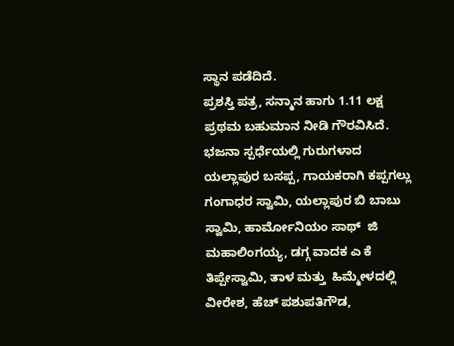ಸ್ಥಾನ ಪಡೆದಿದೆ.
ಪ್ರಶಸ್ತಿ ಪತ್ರ, ಸನ್ಮಾನ ಹಾಗು 1.11 ಲಕ್ಷ ಪ್ರಥಮ ಬಹುಮಾನ ನೀಡಿ ಗೌರವಿಸಿದೆ.
ಭಜನಾ ಸ್ಪರ್ಧೆಯಲ್ಲಿ ಗುರುಗಳಾದ ಯಲ್ಲಾಪುರ ಬಸಪ್ಪ, ಗಾಯಕರಾಗಿ ಕಪ್ಪಗಲ್ಲು  ಗಂಗಾಧರ ಸ್ವಾಮಿ, ಯಲ್ಲಾಪುರ ಬಿ ಬಾಬು ಸ್ವಾಮಿ, ಹಾರ್ಮೋನಿಯಂ ಸಾಥ್  ಜಿ ಮಹಾಲಿಂಗಯ್ಯ, ಡಗ್ಗ ವಾದಕ ಎ ಕೆ ತಿಪ್ಪೇಸ್ವಾಮಿ, ತಾಳ ಮತ್ತು  ಹಿಮ್ಮೇಳದಲ್ಲಿ ವೀರೇಶ, ಹೆಚ್ ಪಶುಪತಿಗೌಡ,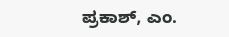ಪ್ರಕಾಶ್, ಎಂ.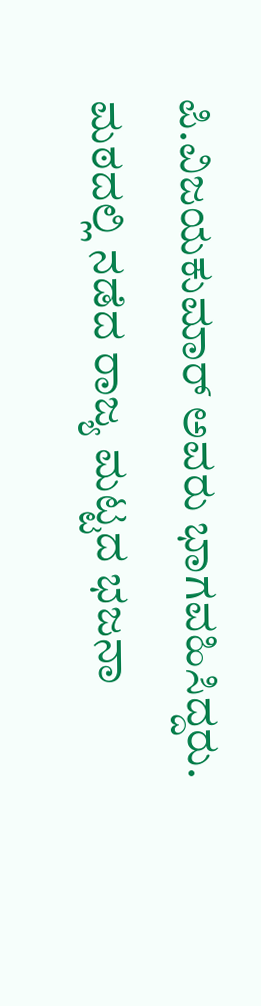ಪಿ.ವಿಜಯಕುಮಾ‌ರ್ ಅವರು ಭಾಗವಹಿಸಿದ್ದರು.
ಮಠದಲ್ಲಿ ನಡೆದ ರಾಜ್ಯ ಮಟ್ಟದ ಭಜನಾ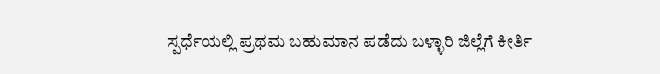ಸ್ಪರ್ಧೆಯಲ್ಲಿ ಪ್ರಥಮ ಬಹುಮಾನ ಪಡೆದು ಬಳ್ಳಾರಿ ಜಿಲ್ಲೆಗೆ ಕೀರ್ತಿ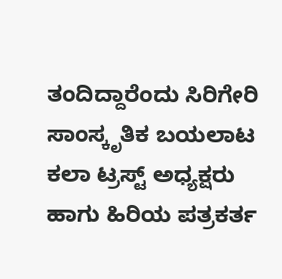ತಂದಿದ್ದಾರೆಂದು ಸಿರಿಗೇರಿ ಸಾಂಸ್ಕೃತಿಕ ಬಯಲಾಟ ಕಲಾ ಟ್ರಸ್ಟ್ ಅಧ್ಯಕ್ಷರು ಹಾಗು ಹಿರಿಯ ಪತ್ರಕರ್ತ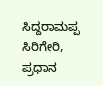ಸಿದ್ದರಾಮಪ್ಪ‌ ಸಿರಿಗೇರಿ, ಪ್ರಧಾನ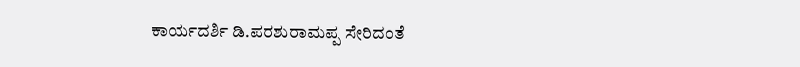ಕಾರ್ಯದರ್ಶಿ ಡಿ.ಪರಶುರಾಮಪ್ಪ ಸೇರಿದಂತೆ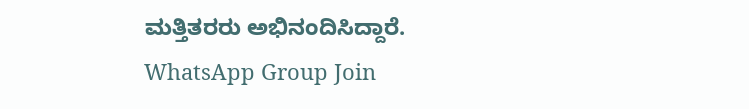ಮತ್ತಿತರರು ಅಭಿನಂದಿಸಿದ್ದಾರೆ.
WhatsApp Group Join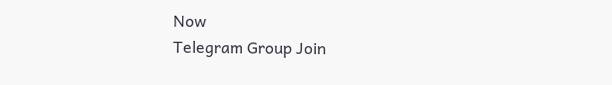Now
Telegram Group Join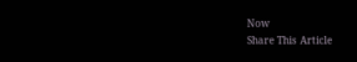Now
Share This Article